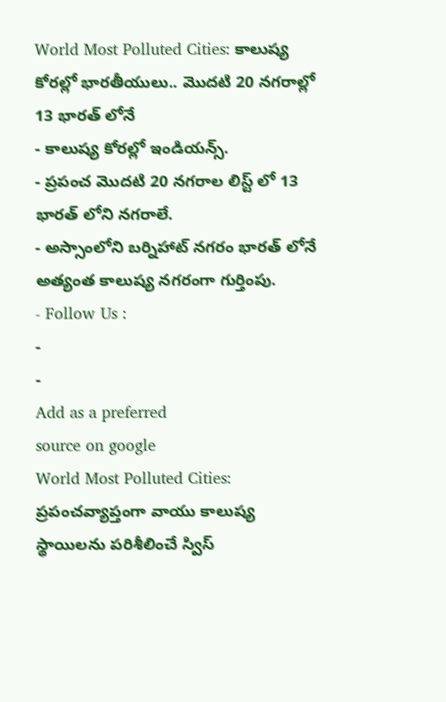World Most Polluted Cities: కాలుష్య కోరల్లో భారతీయులు.. మొదటి 20 నగరాల్లో 13 భారత్ లోనే
- కాలుష్య కోరల్లో ఇండియన్స్.
- ప్రపంచ మొదటి 20 నగరాల లిస్ట్ లో 13 భారత్ లోని నగరాలే.
- అస్సాంలోని బర్నిహాట్ నగరం భారత్ లోనే అత్యంత కాలుష్య నగరంగా గుర్తింపు.
- Follow Us :
-
-
Add as a preferred
source on google
World Most Polluted Cities: ప్రపంచవ్యాప్తంగా వాయు కాలుష్య స్థాయిలను పరిశీలించే స్విస్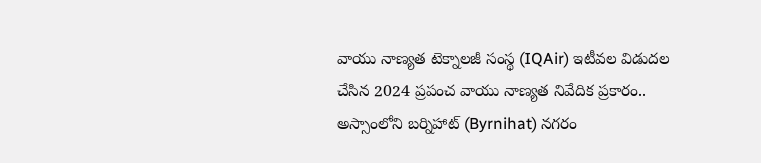వాయు నాణ్యత టెక్నాలజీ సంస్థ (IQAir) ఇటీవల విడుదల చేసిన 2024 ప్రపంచ వాయు నాణ్యత నివేదిక ప్రకారం.. అస్సాంలోని బర్నిహాట్ (Byrnihat) నగరం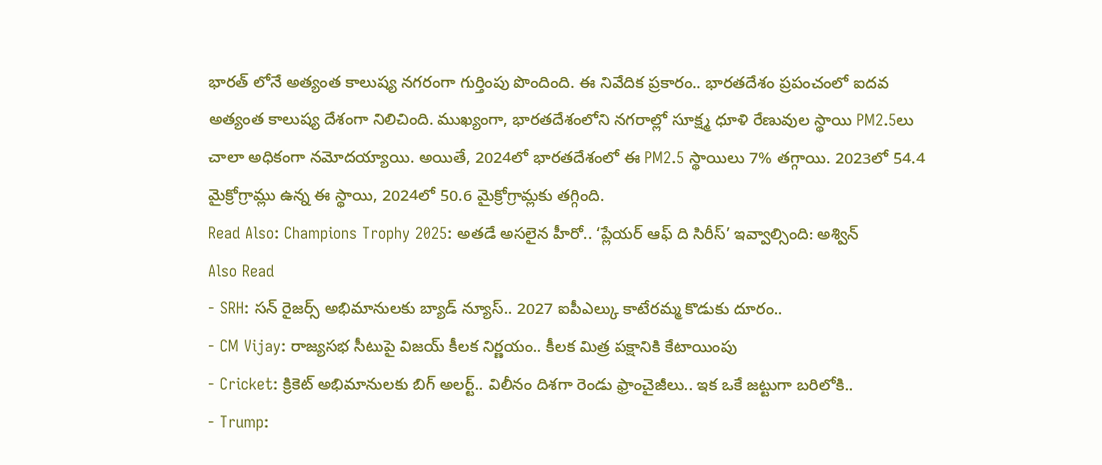భారత్ లోనే అత్యంత కాలుష్య నగరంగా గుర్తింపు పొందింది. ఈ నివేదిక ప్రకారం.. భారతదేశం ప్రపంచంలో ఐదవ అత్యంత కాలుష్య దేశంగా నిలిచింది. ముఖ్యంగా, భారతదేశంలోని నగరాల్లో సూక్ష్మ ధూళి రేణువుల స్థాయి PM2.5లు చాలా అధికంగా నమోదయ్యాయి. అయితే, 2024లో భారతదేశంలో ఈ PM2.5 స్థాయిలు 7% తగ్గాయి. 2023లో 54.4 మైక్రోగ్రామ్లు ఉన్న ఈ స్థాయి, 2024లో 50.6 మైక్రోగ్రామ్లకు తగ్గింది.
Read Also: Champions Trophy 2025: అతడే అసలైన హీరో.. ‘ప్లేయర్ ఆఫ్ ది సిరీస్’ ఇవ్వాల్సింది: అశ్విన్
Also Read
- SRH: సన్ రైజర్స్ అభిమానులకు బ్యాడ్ న్యూస్.. 2027 ఐపీఎల్కు కాటేరమ్మ కొడుకు దూరం..
- CM Vijay: రాజ్యసభ సీటుపై విజయ్ కీలక నిర్ణయం.. కీలక మిత్ర పక్షానికి కేటాయింపు
- Cricket: క్రికెట్ అభిమానులకు బిగ్ అలర్ట్.. విలీనం దిశగా రెండు ఫ్రాంచైజీలు.. ఇక ఒకే జట్టుగా బరిలోకి..
- Trump: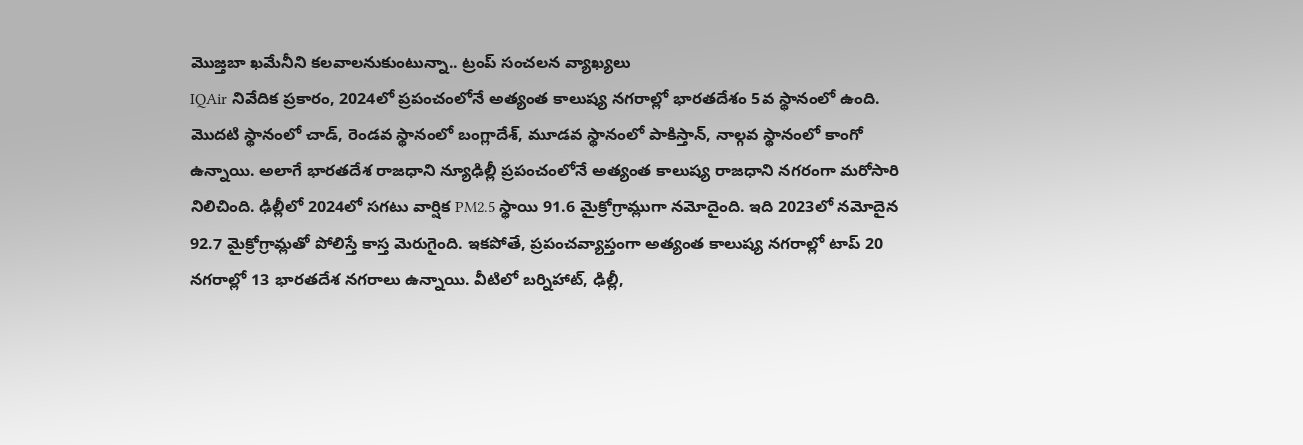మొజ్తబా ఖమేనీని కలవాలనుకుంటున్నా.. ట్రంప్ సంచలన వ్యాఖ్యలు
IQAir నివేదిక ప్రకారం, 2024లో ప్రపంచంలోనే అత్యంత కాలుష్య నగరాల్లో భారతదేశం 5వ స్థానంలో ఉంది. మొదటి స్థానంలో చాడ్, రెండవ స్థానంలో బంగ్లాదేశ్, మూడవ స్థానంలో పాకిస్తాన్, నాల్గవ స్థానంలో కాంగో ఉన్నాయి. అలాగే భారతదేశ రాజధాని న్యూఢిల్లీ ప్రపంచంలోనే అత్యంత కాలుష్య రాజధాని నగరంగా మరోసారి నిలిచింది. ఢిల్లీలో 2024లో సగటు వార్షిక PM2.5 స్థాయి 91.6 మైక్రోగ్రామ్లుగా నమోదైంది. ఇది 2023లో నమోదైన 92.7 మైక్రోగ్రామ్లతో పోలిస్తే కాస్త మెరుగైంది. ఇకపోతే, ప్రపంచవ్యాప్తంగా అత్యంత కాలుష్య నగరాల్లో టాప్ 20 నగరాల్లో 13 భారతదేశ నగరాలు ఉన్నాయి. వీటిలో బర్నిహాట్, ఢిల్లీ,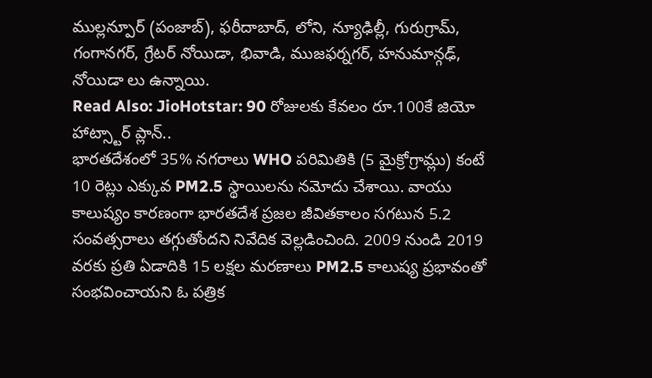ముల్లన్పూర్ (పంజాబ్), ఫరీదాబాద్, లోని, న్యూఢిల్లీ, గురుగ్రామ్, గంగానగర్, గ్రేటర్ నోయిడా, భివాడి, ముజఫర్నగర్, హనుమాన్గఢ్, నోయిడా లు ఉన్నాయి.
Read Also: JioHotstar: 90 రోజులకు కేవలం రూ.100కే జియో హాట్స్టార్ ప్లాన్..
భారతదేశంలో 35% నగరాలు WHO పరిమితికి (5 మైక్రోగ్రామ్లు) కంటే 10 రెట్లు ఎక్కువ PM2.5 స్థాయిలను నమోదు చేశాయి. వాయు కాలుష్యం కారణంగా భారతదేశ ప్రజల జీవితకాలం సగటున 5.2 సంవత్సరాలు తగ్గుతోందని నివేదిక వెల్లడించింది. 2009 నుండి 2019 వరకు ప్రతి ఏడాదికి 15 లక్షల మరణాలు PM2.5 కాలుష్య ప్రభావంతో సంభవించాయని ఓ పత్రిక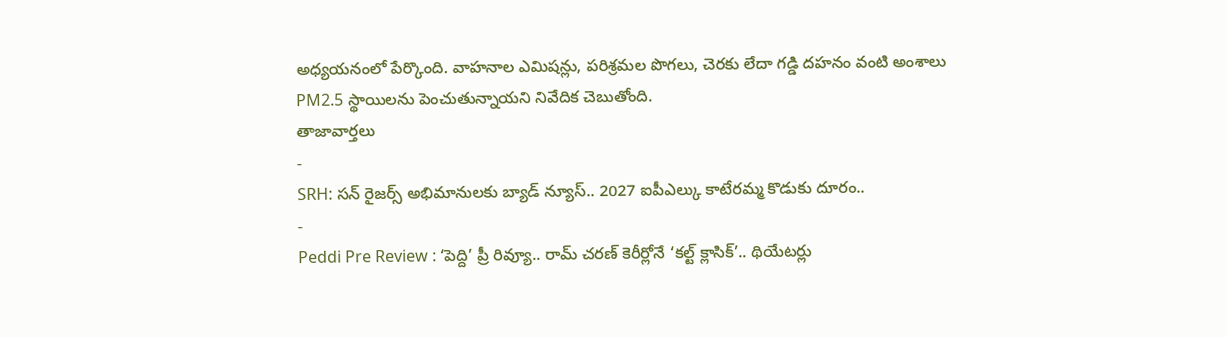అధ్యయనంలో పేర్కొంది. వాహనాల ఎమిషన్లు, పరిశ్రమల పొగలు, చెరకు లేదా గడ్డి దహనం వంటి అంశాలు PM2.5 స్థాయిలను పెంచుతున్నాయని నివేదిక చెబుతోంది.
తాజావార్తలు
-
SRH: సన్ రైజర్స్ అభిమానులకు బ్యాడ్ న్యూస్.. 2027 ఐపీఎల్కు కాటేరమ్మ కొడుకు దూరం..
-
Peddi Pre Review : ‘పెద్ది’ ప్రీ రివ్యూ.. రామ్ చరణ్ కెరీర్లోనే ‘కల్ట్ క్లాసిక్’.. థియేటర్లు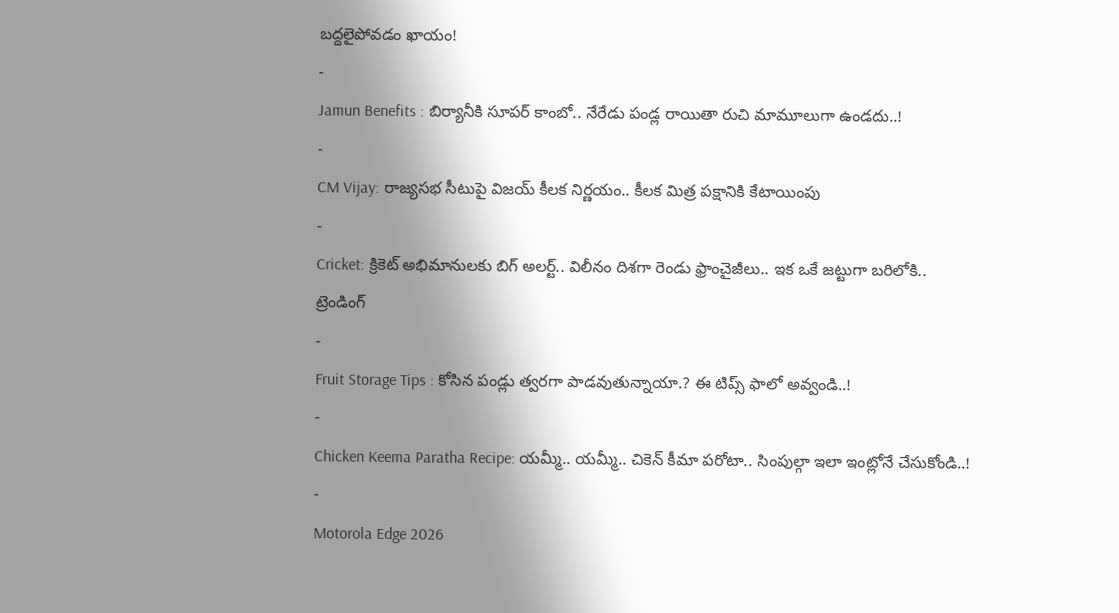బద్దలైపోవడం ఖాయం!
-
Jamun Benefits : బిర్యానీకి సూపర్ కాంబో.. నేరేడు పండ్ల రాయితా రుచి మామూలుగా ఉండదు..!
-
CM Vijay: రాజ్యసభ సీటుపై విజయ్ కీలక నిర్ణయం.. కీలక మిత్ర పక్షానికి కేటాయింపు
-
Cricket: క్రికెట్ అభిమానులకు బిగ్ అలర్ట్.. విలీనం దిశగా రెండు ఫ్రాంచైజీలు.. ఇక ఒకే జట్టుగా బరిలోకి..
ట్రెండింగ్
-
Fruit Storage Tips : కోసిన పండ్లు త్వరగా పాడవుతున్నాయా.? ఈ టిప్స్ ఫాలో అవ్వండి..!
-
Chicken Keema Paratha Recipe: యమ్మీ.. యమ్మీ.. చికెన్ కీమా పరోటా.. సింపుల్గా ఇలా ఇంట్లోనే చేసుకోండి..!
-
Motorola Edge 2026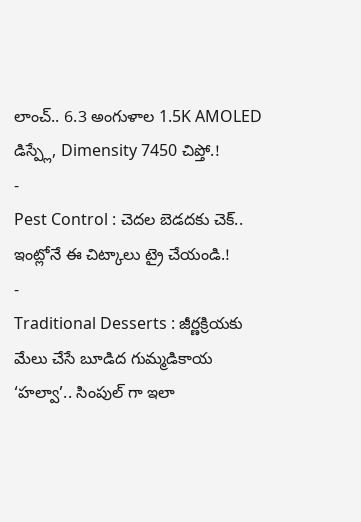లాంచ్.. 6.3 అంగుళాల 1.5K AMOLED డిస్ప్లే, Dimensity 7450 చిప్తో.!
-
Pest Control : చెదల బెడదకు చెక్.. ఇంట్లోనే ఈ చిట్కాలు ట్రై చేయండి.!
-
Traditional Desserts : జీర్ణక్రియకు మేలు చేసే బూడిద గుమ్మడికాయ ‘హల్వా’.. సింపుల్ గా ఇలా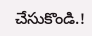చేసుకొండి.!